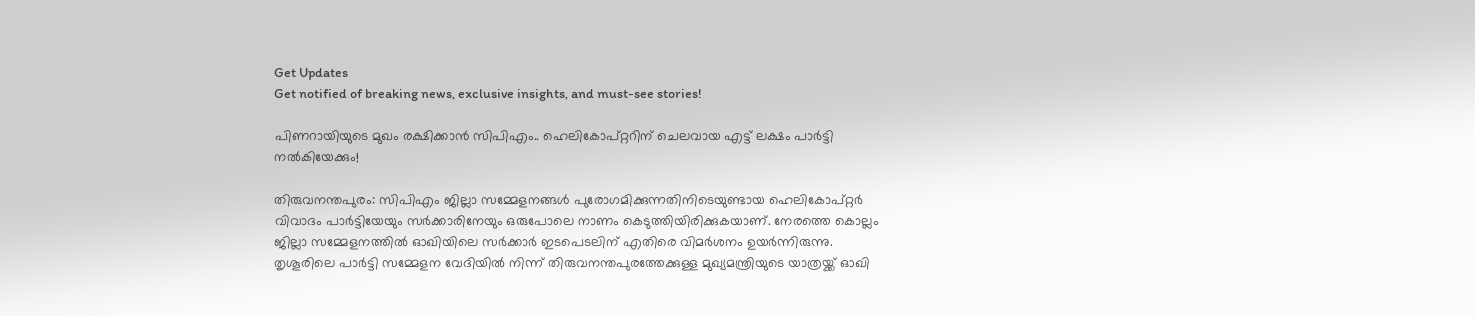Get Updates
Get notified of breaking news, exclusive insights, and must-see stories!

പിണറായിയുടെ മുഖം രക്ഷിക്കാൻ സിപിഎം.. ഹെലികോപ്റ്ററിന് ചെലവായ എട്ട് ലക്ഷം പാർട്ടി നൽകിയേക്കും!

തിരുവനന്തപുരം: സിപിഎം ജില്ലാ സമ്മേളനങ്ങള്‍ പുരോഗമിക്കുന്നതിനിടെയുണ്ടായ ഹെലികോപ്റ്റര്‍ വിവാദം പാര്‍ട്ടിയേയും സര്‍ക്കാരിനേയും ഒരുപോലെ നാണം കെടുത്തിയിരിക്കുകയാണ്. നേരത്തെ കൊല്ലം ജില്ലാ സമ്മേളനത്തില്‍ ഓഖിയിലെ സര്‍ക്കാര്‍ ഇടപെടലിന് എതിരെ വിമര്‍ശനം ഉയര്‍ന്നിരുന്നു. തൃശൂരിലെ പാര്‍ട്ടി സമ്മേളന വേദിയില്‍ നിന്ന് തിരുവനന്തപുരത്തേക്കുള്ള മുഖ്യമന്ത്രിയുടെ യാത്രയ്ക്ക് ഓഖി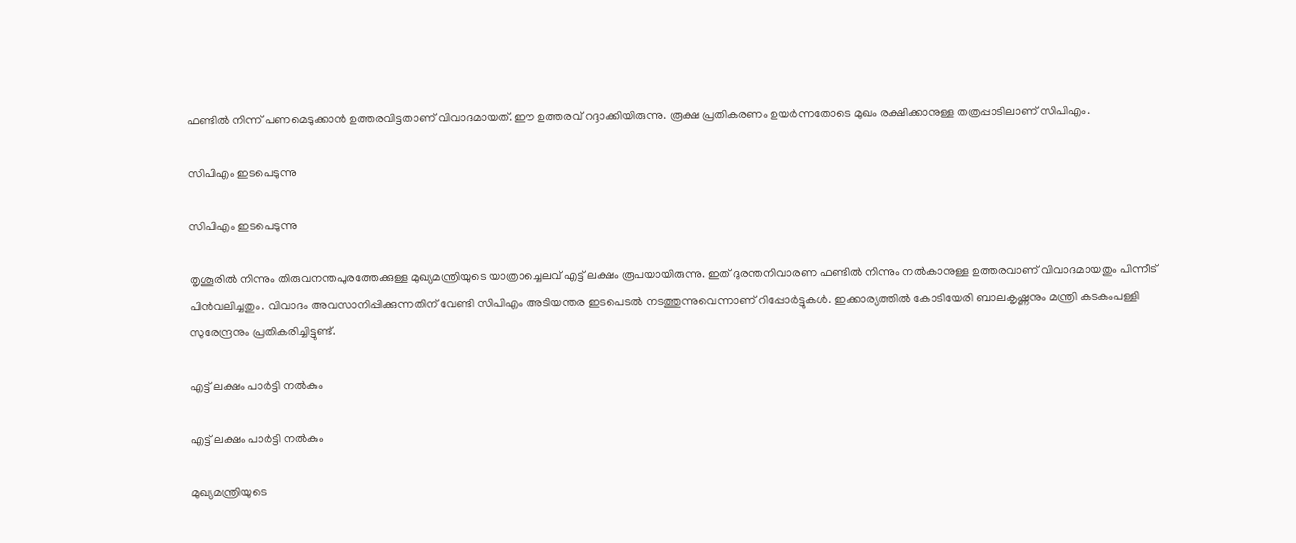ഫണ്ടില്‍ നിന്ന് പണമെടുക്കാന്‍ ഉത്തരവിട്ടതാണ് വിവാദമായത്. ഈ ഉത്തരവ് റദ്ദാക്കിയിരുന്നു. രൂക്ഷ പ്രതികരണം ഉയര്‍ന്നതോടെ മുഖം രക്ഷിക്കാനുള്ള തത്രപ്പാടിലാണ് സിപിഎം.

സിപിഎം ഇടപെടുന്നു

സിപിഎം ഇടപെടുന്നു

തൃശൂരില്‍ നിന്നും തിരുവനന്തപുരത്തേക്കുള്ള മുഖ്യമന്ത്രിയുടെ യാത്രാച്ചെലവ് എട്ട് ലക്ഷം രൂപയായിരുന്നു. ഇത് ദുരന്തനിവാരണ ഫണ്ടില്‍ നിന്നും നല്‍കാനുള്ള ഉത്തരവാണ് വിവാദമായതും പിന്നീട് പിന്‍വലിച്ചതും. വിവാദം അവസാനിപ്പിക്കുന്നതിന് വേണ്ടി സിപിഎം അടിയന്തര ഇടപെടല്‍ നടത്തുന്നുവെന്നാണ് റിപ്പോര്‍ട്ടുകള്‍. ഇക്കാര്യത്തില്‍ കോടിയേരി ബാലകൃഷ്ണനും മന്ത്രി കടകംപള്ളി സുരേന്ദ്രനും പ്രതികരിച്ചിട്ടുണ്ട്.

എട്ട് ലക്ഷം പാർട്ടി നൽകും

എട്ട് ലക്ഷം പാർട്ടി നൽകും

മുഖ്യമന്ത്രിയുടെ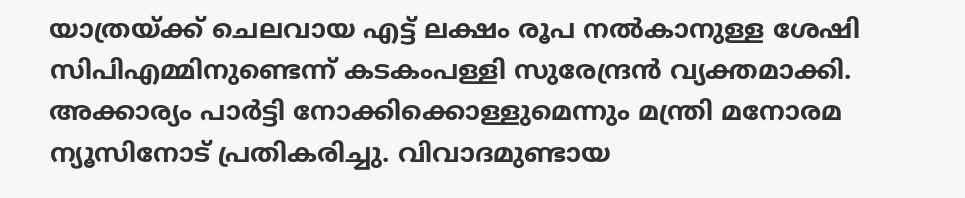യാത്രയ്ക്ക് ചെലവായ എട്ട് ലക്ഷം രൂപ നല്‍കാനുള്ള ശേഷി സിപിഎമ്മിനുണ്ടെന്ന് കടകംപള്ളി സുരേന്ദ്രന്‍ വ്യക്തമാക്കി. അക്കാര്യം പാര്‍ട്ടി നോക്കിക്കൊള്ളുമെന്നും മന്ത്രി മനോരമ ന്യൂസിനോട് പ്രതികരിച്ചു. വിവാദമുണ്ടായ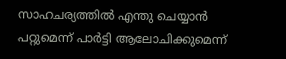സാഹചര്യത്തില്‍ എന്തു ചെയ്യാന്‍ പറ്റുമെന്ന് പാര്‍ട്ടി ആലോചിക്കുമെന്ന്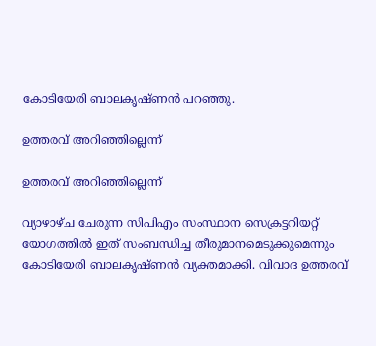കോടിയേരി ബാലകൃഷ്ണന്‍ പറഞ്ഞു.

ഉത്തരവ് അറിഞ്ഞില്ലെന്ന്

ഉത്തരവ് അറിഞ്ഞില്ലെന്ന്

വ്യാഴാഴ്ച ചേരുന്ന സിപിഎം സംസ്ഥാന സെക്രട്ടറിയറ്റ് യോഗത്തില്‍ ഇത് സംബന്ധിച്ച തീരുമാനമെടുക്കുമെന്നും കോടിയേരി ബാലകൃഷ്ണന്‍ വ്യക്തമാക്കി. വിവാദ ഉത്തരവ്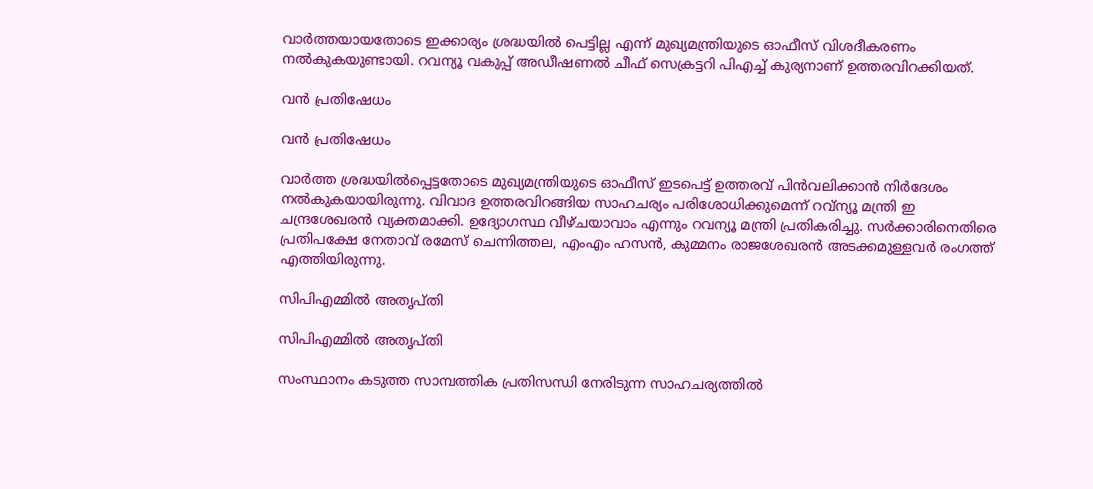വാര്‍ത്തയായതോടെ ഇക്കാര്യം ശ്രദ്ധയില്‍ പെട്ടില്ല എന്ന് മുഖ്യമന്ത്രിയുടെ ഓഫീസ് വിശദീകരണം നല്‍കുകയുണ്ടായി. റവന്യൂ വകുപ്പ് അഡീഷണല്‍ ചീഫ് സെക്രട്ടറി പിഎച്ച് കുര്യനാണ് ഉത്തരവിറക്കിയത്.

വൻ പ്രതിഷേധം

വൻ പ്രതിഷേധം

വാര്‍ത്ത ശ്രദ്ധയില്‍പ്പെട്ടതോടെ മുഖ്യമന്ത്രിയുടെ ഓഫീസ് ഇടപെട്ട് ഉത്തരവ് പിന്‍വലിക്കാന്‍ നിര്‍ദേശം നല്‍കുകയായിരുന്നു. വിവാദ ഉത്തരവിറങ്ങിയ സാഹചര്യം പരിശോധിക്കുമെന്ന് റവ്‌ന്യൂ മന്ത്രി ഇ ചന്ദ്രശേഖരന്‍ വ്യക്തമാക്കി. ഉദ്യോഗസ്ഥ വീഴ്ചയാവാം എന്നും റവന്യൂ മന്ത്രി പ്രതികരിച്ചു. സര്‍ക്കാരിനെതിരെ പ്രതിപക്ഷേ നേതാവ് രമേസ് ചെന്നിത്തല, എംഎം ഹസന്‍, കുമ്മനം രാജശേഖരന്‍ അടക്കമുള്ളവര്‍ രംഗത്ത് എത്തിയിരുന്നു.

സിപിഎമ്മിൽ അതൃപ്തി

സിപിഎമ്മിൽ അതൃപ്തി

സംസ്ഥാനം കടുത്ത സാമ്പത്തിക പ്രതിസന്ധി നേരിടുന്ന സാഹചര്യത്തില്‍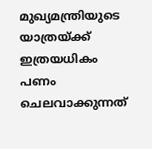മുഖ്യമന്ത്രിയുടെ യാത്രയ്ക്ക് ഇത്രയധികം പണം ചെലവാക്കുന്നത്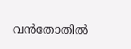വന്‍തോതില്‍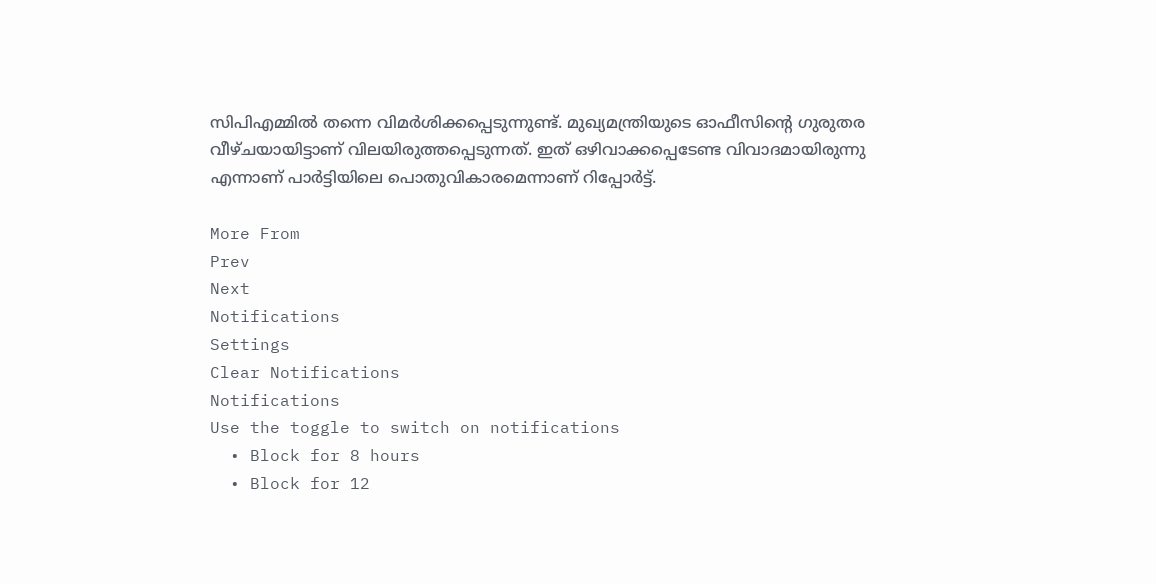സിപിഎമ്മില്‍ തന്നെ വിമര്‍ശിക്കപ്പെടുന്നുണ്ട്. മുഖ്യമന്ത്രിയുടെ ഓഫീസിന്റെ ഗുരുതര വീഴ്ചയായിട്ടാണ് വിലയിരുത്തപ്പെടുന്നത്. ഇത് ഒഴിവാക്കപ്പെടേണ്ട വിവാദമായിരുന്നു എന്നാണ് പാര്‍ട്ടിയിലെ പൊതുവികാരമെന്നാണ് റിപ്പോര്‍ട്ട്.

More From
Prev
Next
Notifications
Settings
Clear Notifications
Notifications
Use the toggle to switch on notifications
  • Block for 8 hours
  • Block for 12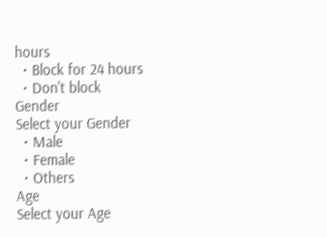hours
  • Block for 24 hours
  • Don't block
Gender
Select your Gender
  • Male
  • Female
  • Others
Age
Select your Age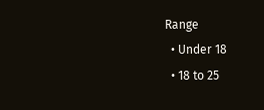Range
  • Under 18
  • 18 to 25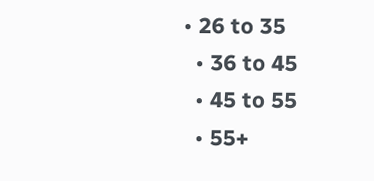• 26 to 35
  • 36 to 45
  • 45 to 55
  • 55+